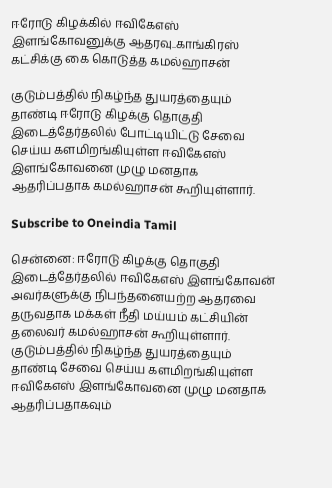ஈரோடு கிழக்கில் ஈவிகேஎஸ் இளங்கோவனுக்கு ஆதரவு..காங்கிரஸ் கட்சிக்கு கை கொடுத்த கமல்ஹாசன்

குடும்பத்தில் நிகழ்ந்த துயரத்தையும் தாண்டி ஈரோடு கிழக்கு தொகுதி இடைத்தேர்தலில் போட்டியிட்டு சேவை செய்ய களமிறங்கியுள்ள ஈவிகேஎஸ் இளங்கோவனை முழு மனதாக ஆதரிப்பதாக கமல்ஹாசன் கூறியுள்ளார்.

Subscribe to Oneindia Tamil

சென்னை: ஈரோடு கிழக்கு தொகுதி இடைத்தேர்தலில் ஈவிகேஎஸ் இளங்கோவன் அவர்களுக்கு நிபந்தனையற்ற ஆதரவை தருவதாக மக்கள் நீதி மய்யம் கட்சியின் தலைவர் கமல்ஹாசன் கூறியுள்ளார். குடும்பத்தில் நிகழ்ந்த துயரத்தையும் தாண்டி சேவை செய்ய களமிறங்கியுள்ள ஈவிகேஎஸ் இளங்கோவனை முழு மனதாக ஆதரிப்பதாகவும்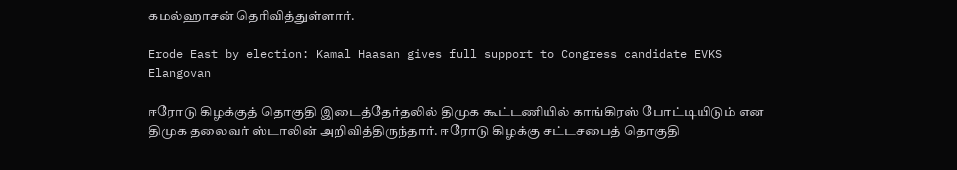கமல்ஹாசன் தெரிவித்துள்ளார்.

Erode East by election: Kamal Haasan gives full support to Congress candidate EVKS Elangovan

ஈரோடு கிழக்குத் தொகுதி இடைத்தேர்தலில் திமுக கூட்டணியில் காங்கிரஸ் போட்டியிடும் என திமுக தலைவர் ஸ்டாலின் அறிவித்திருந்தார். ஈரோடு கிழக்கு சட்டசபைத் தொகுதி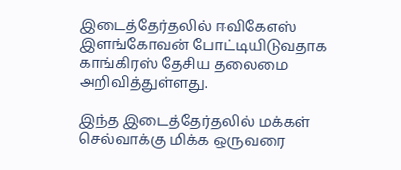இடைத்தேர்தலில் ஈவிகேஎஸ் இளங்கோவன் போட்டியிடுவதாக காங்கிரஸ் தேசிய தலைமை அறிவித்துள்ளது.

இந்த இடைத்தேர்தலில் மக்கள் செல்வாக்கு மிக்க ஒருவரை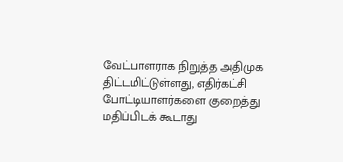வேட்பாளராக நிறுத்த அதிமுக திட்டமிட்டுள்ளது, எதிர்கட்சி போட்டியாளர்களை குறைத்து மதிப்பிடக் கூடாது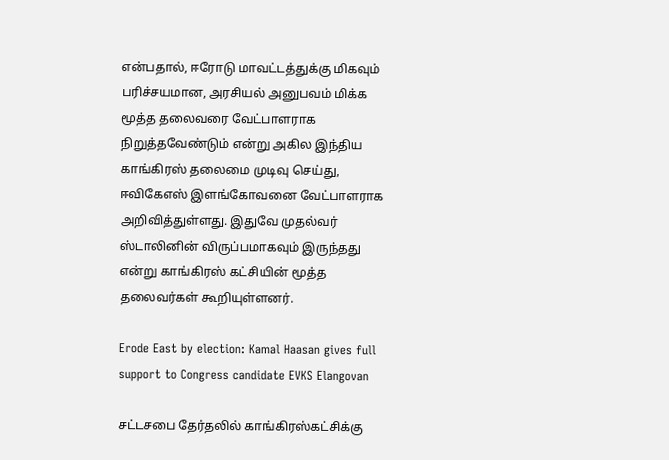என்பதால், ஈரோடு மாவட்டத்துக்கு மிகவும் பரிச்சயமான, அரசியல் அனுபவம் மிக்க மூத்த தலைவரை வேட்பாளராக நிறுத்தவேண்டும் என்று அகில இந்திய காங்கிரஸ் தலைமை முடிவு செய்து, ஈவிகேஎஸ் இளங்கோவனை வேட்பாளராக அறிவித்துள்ளது. இதுவே முதல்வர் ஸ்டாலினின் விருப்பமாகவும் இருந்தது என்று காங்கிரஸ் கட்சியின் மூத்த தலைவர்கள் கூறியுள்ளனர்.

Erode East by election: Kamal Haasan gives full support to Congress candidate EVKS Elangovan

சட்டசபை தேர்தலில் காங்கிரஸ்கட்சிக்கு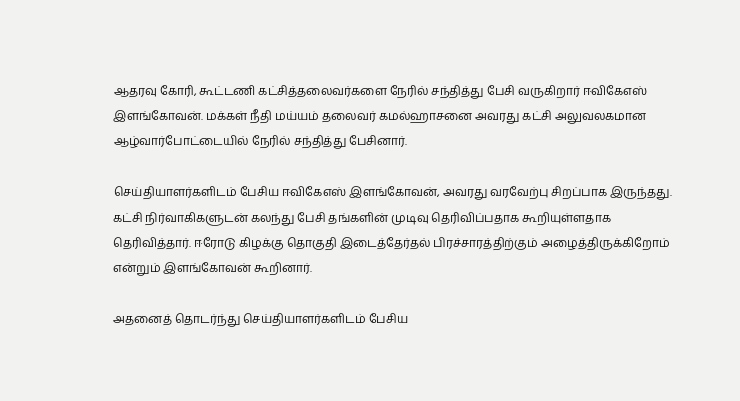ஆதரவு கோரி, கூட்டணி கட்சித்தலைவர்களை நேரில் சந்தித்து பேசி வருகிறார் ஈவிகேஎஸ் இளங்கோவன். மக்கள் நீதி மய்யம் தலைவர் கமல்ஹாசனை அவரது கட்சி அலுவலகமான ஆழ்வார்போட்டையில் நேரில் சந்தித்து பேசினார்.

செய்தியாளர்களிடம் பேசிய ஈவிகேஎஸ் இளங்கோவன், அவரது வரவேற்பு சிறப்பாக இருந்தது. கட்சி நிர்வாகிகளுடன் கலந்து பேசி தங்களின் முடிவு தெரிவிப்பதாக கூறியுள்ளதாக தெரிவித்தார். ஈரோடு கிழக்கு தொகுதி இடைத்தேர்தல் பிரச்சாரத்திற்கும் அழைத்திருக்கிறோம் என்றும் இளங்கோவன் கூறினார்.

அதனைத் தொடர்ந்து செய்தியாளர்களிடம் பேசிய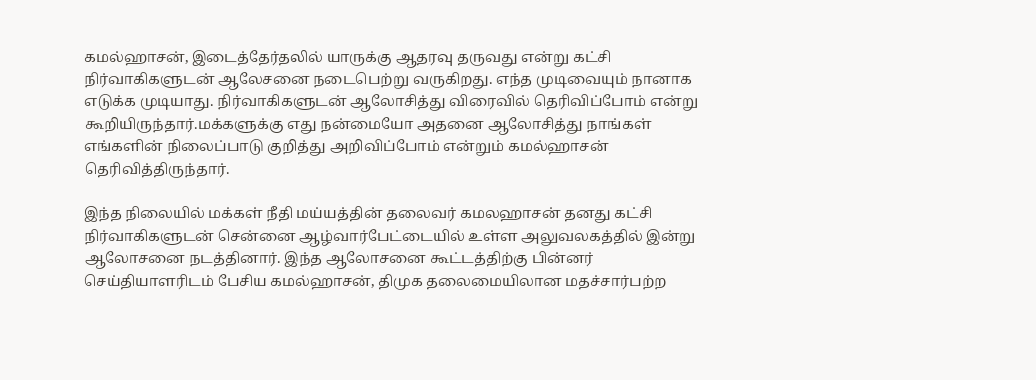கமல்ஹாசன், இடைத்தேர்தலில் யாருக்கு ஆதரவு தருவது என்று கட்சி நிர்வாகிகளுடன் ஆலேசனை நடைபெற்று வருகிறது. எந்த முடிவையும் நானாக எடுக்க முடியாது. நிர்வாகிகளுடன் ஆலோசித்து விரைவில் தெரிவிப்போம் என்று கூறியிருந்தார்.மக்களுக்கு எது நன்மையோ அதனை ஆலோசித்து நாங்கள் எங்களின் நிலைப்பாடு குறித்து அறிவிப்போம் என்றும் கமல்ஹாசன் தெரிவித்திருந்தார்.

இந்த நிலையில் மக்கள் நீதி மய்யத்தின் தலைவர் கமலஹாசன் தனது கட்சி நிர்வாகிகளுடன் சென்னை ஆழ்வார்பேட்டையில் உள்ள அலுவலகத்தில் இன்று ஆலோசனை நடத்தினார். இந்த ஆலோசனை கூட்டத்திற்கு பின்னர் செய்தியாளரிடம் பேசிய கமல்ஹாசன், திமுக தலைமையிலான மதச்சார்பற்ற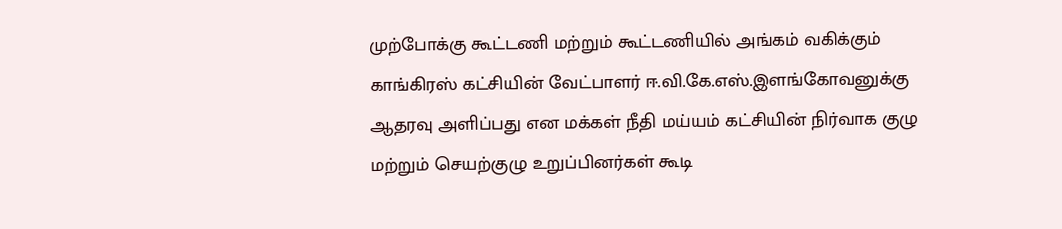முற்போக்கு கூட்டணி மற்றும் கூட்டணியில் அங்கம் வகிக்கும் காங்கிரஸ் கட்சியின் வேட்பாளர் ஈ.வி.கே.எஸ்.இளங்கோவனுக்கு ஆதரவு அளிப்பது என மக்கள் நீதி மய்யம் கட்சியின் நிர்வாக குழு மற்றும் செயற்குழு உறுப்பினர்கள் கூடி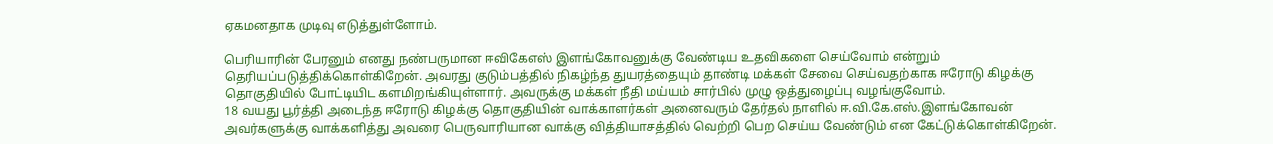ஏகமனதாக முடிவு எடுத்துள்ளோம்.

பெரியாரின் பேரனும் எனது நண்பருமான ஈவிகேஎஸ் இளங்கோவனுக்கு வேண்டிய உதவிகளை செய்வோம் என்றும் தெரியப்படுத்திக்கொள்கிறேன். அவரது குடும்பத்தில் நிகழ்ந்த துயரத்தையும் தாண்டி மக்கள் சேவை செய்வதற்காக ஈரோடு கிழக்கு தொகுதியில் போட்டியிட களமிறங்கியுள்ளார். அவருக்கு மக்கள் நீதி மய்யம் சார்பில் முழு ஒத்துழைப்பு வழங்குவோம்.
18 வயது பூர்த்தி அடைந்த ஈரோடு கிழக்கு தொகுதியின் வாக்காளர்கள் அனைவரும் தேர்தல் நாளில் ஈ.வி.கே.எஸ்.இளங்கோவன் அவர்களுக்கு வாக்களித்து அவரை பெருவாரியான வாக்கு வித்தியாசத்தில் வெற்றி பெற செய்ய வேண்டும் என கேட்டுக்கொள்கிறேன்.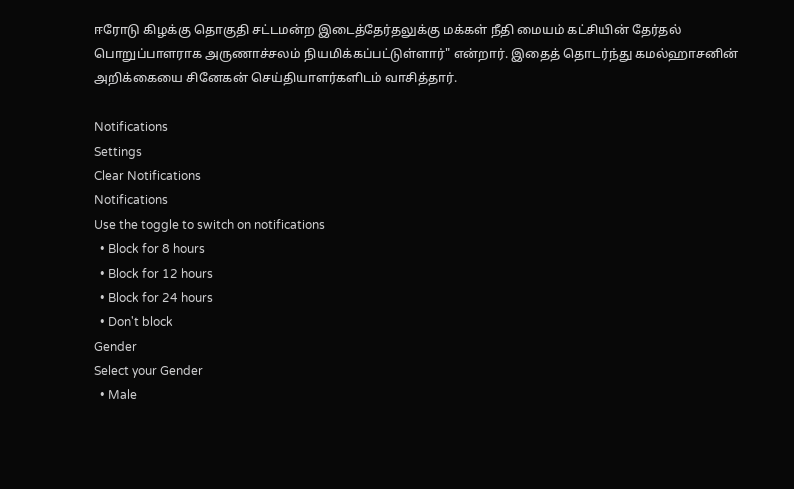ஈரோடு கிழக்கு தொகுதி சட்டமன்ற இடைத்தேர்தலுக்கு மக்கள் நீதி மையம் கட்சியின் தேர்தல் பொறுப்பாளராக அருணாச்சலம் நியமிக்கப்பட்டுள்ளார்" என்றார். இதைத் தொடர்ந்து கமல்ஹாசனின் அறிக்கையை சினேகன் செய்தியாளர்களிடம் வாசித்தார்.

Notifications
Settings
Clear Notifications
Notifications
Use the toggle to switch on notifications
  • Block for 8 hours
  • Block for 12 hours
  • Block for 24 hours
  • Don't block
Gender
Select your Gender
  • Male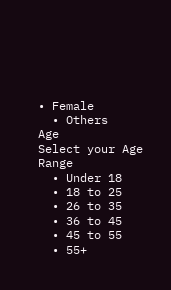• Female
  • Others
Age
Select your Age Range
  • Under 18
  • 18 to 25
  • 26 to 35
  • 36 to 45
  • 45 to 55
  • 55+